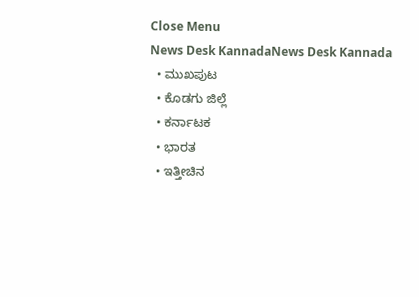Close Menu
News Desk KannadaNews Desk Kannada
  • ಮುಖಪುಟ
  • ಕೊಡಗು ಜಿಲ್ಲೆ
  • ಕರ್ನಾಟಕ
  • ಭಾರತ
  • ಇತ್ತೀಚಿನ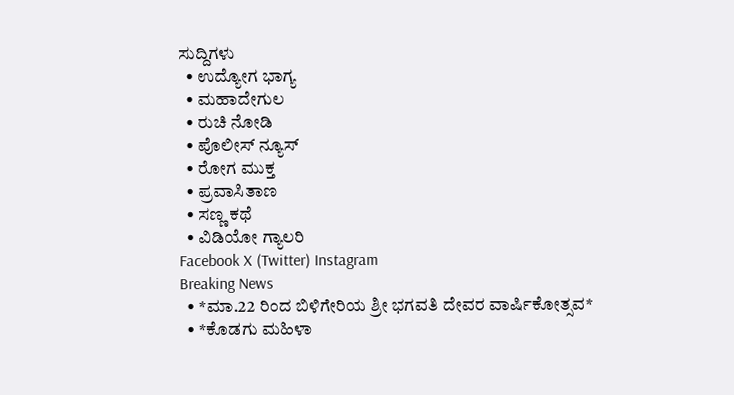ಸುದ್ದಿಗಳು
  • ಉದ್ಯೋಗ ಭಾಗ್ಯ
  • ಮಹಾದೇಗುಲ
  • ರುಚಿ ನೋಡಿ
  • ಪೊಲೀಸ್ ನ್ಯೂಸ್
  • ರೋಗ ಮುಕ್ತ
  • ಪ್ರವಾಸಿತಾಣ
  • ಸಣ್ಣ ಕಥೆ
  • ವಿಡಿಯೋ ಗ್ಯಾಲರಿ
Facebook X (Twitter) Instagram
Breaking News
  • *ಮಾ.22 ರಿಂದ ಬಿಳಿಗೇರಿಯ ಶ್ರೀ ಭಗವತಿ ದೇವರ ವಾರ್ಷಿಕೋತ್ಸವ*
  • *ಕೊಡಗು ಮಹಿಳಾ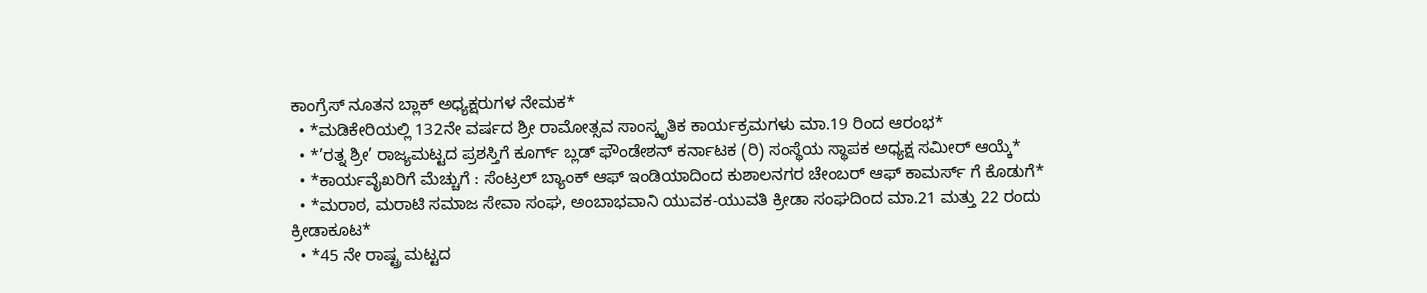ಕಾಂಗ್ರೆಸ್ ನೂತನ ಬ್ಲಾಕ್ ಅಧ್ಯಕ್ಷರುಗಳ ನೇಮಕ*
  • *ಮಡಿಕೇರಿಯಲ್ಲಿ 132ನೇ ವರ್ಷದ ಶ್ರೀ ರಾಮೋತ್ಸವ ಸಾಂಸ್ಕೃತಿಕ ಕಾರ್ಯಕ್ರಮಗಳು ಮಾ.19 ರಿಂದ ಆರಂಭ*
  • *’ರತ್ನ ಶ್ರೀ’ ರಾಜ್ಯಮಟ್ಟದ ಪ್ರಶಸ್ತಿಗೆ ಕೂರ್ಗ್ ಬ್ಲಡ್ ಫೌಂಡೇಶನ್ ಕರ್ನಾಟಕ (ರಿ) ಸಂಸ್ಥೆಯ ಸ್ಥಾಪಕ ಅಧ್ಯಕ್ಷ ಸಮೀರ್ ಆಯ್ಕೆ*
  • *ಕಾರ್ಯವೈಖರಿಗೆ ಮೆಚ್ಚುಗೆ : ಸೆಂಟ್ರಲ್ ಬ್ಯಾಂಕ್ ಆಫ್ ಇಂಡಿಯಾದಿಂದ ಕುಶಾಲನಗರ ಚೇಂಬರ್ ಆಫ್ ಕಾಮರ್ಸ್ ಗೆ ಕೊಡುಗೆ*
  • *ಮರಾಠ, ಮರಾಟಿ ಸಮಾಜ ಸೇವಾ ಸಂಘ, ಅಂಬಾಭವಾನಿ ಯುವಕ-ಯುವತಿ ಕ್ರೀಡಾ ಸಂಘದಿಂದ ಮಾ.21 ಮತ್ತು 22 ರಂದು ಕ್ರೀಡಾಕೂಟ*
  • *45 ನೇ ರಾಷ್ಟ್ರ ಮಟ್ಟದ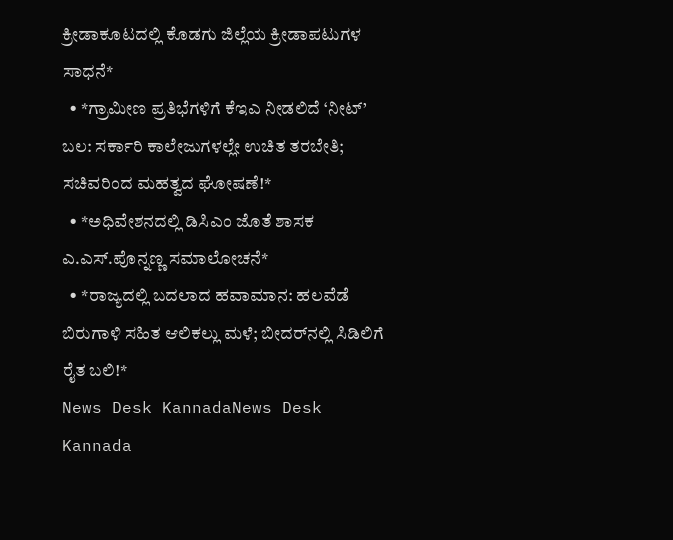ಕ್ರೀಡಾಕೂಟದಲ್ಲಿ ಕೊಡಗು ಜಿಲ್ಲೆಯ ಕ್ರೀಡಾಪಟುಗಳ ಸಾಧನೆ*
  • *ಗ್ರಾಮೀಣ ಪ್ರತಿಭೆಗಳಿಗೆ ಕೆಇಎ ನೀಡಲಿದೆ ‘ನೀಟ್’ ಬಲ: ಸರ್ಕಾರಿ ಕಾಲೇಜುಗಳಲ್ಲೇ ಉಚಿತ ತರಬೇತಿ; ಸಚಿವರಿಂದ ಮಹತ್ವದ ಘೋಷಣೆ!*
  • *ಅಧಿವೇಶನದಲ್ಲಿ ಡಿಸಿಎಂ ಜೊತೆ ಶಾಸಕ ಎ.ಎಸ್.ಪೊನ್ನಣ್ಣ ಸಮಾಲೋಚನೆ*
  • *ರಾಜ್ಯದಲ್ಲಿ ಬದಲಾದ ಹವಾಮಾನ: ಹಲವೆಡೆ ಬಿರುಗಾಳಿ ಸಹಿತ ಆಲಿಕಲ್ಲು ಮಳೆ; ಬೀದರ್‌ನಲ್ಲಿ ಸಿಡಿಲಿಗೆ ರೈತ ಬಲಿ!*
News Desk KannadaNews Desk Kannada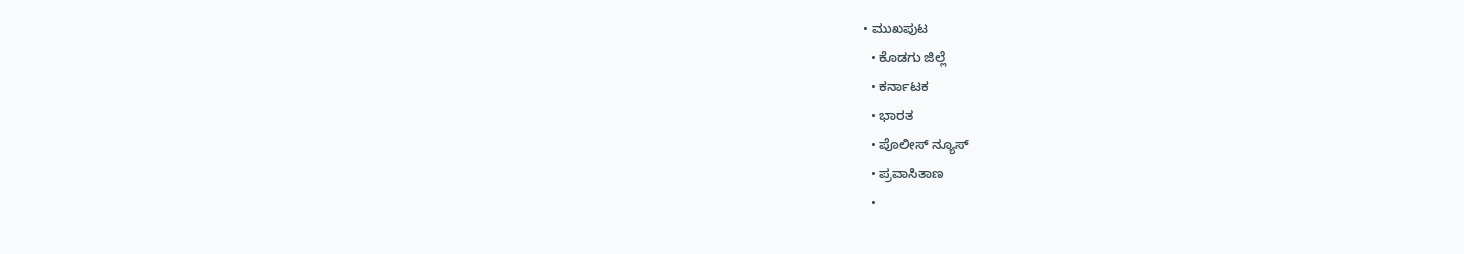• ಮುಖಪುಟ
  • ಕೊಡಗು ಜಿಲ್ಲೆ
  • ಕರ್ನಾಟಕ
  • ಭಾರತ
  • ಪೊಲೀಸ್ ನ್ಯೂಸ್
  • ಪ್ರವಾಸಿತಾಣ
  •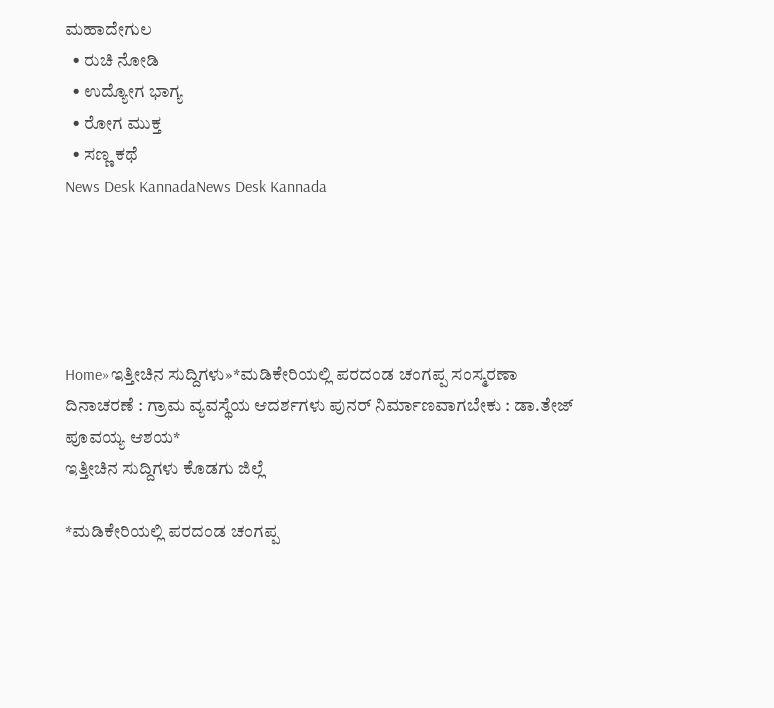ಮಹಾದೇಗುಲ
  • ರುಚಿ ನೋಡಿ
  • ಉದ್ಯೋಗ ಭಾಗ್ಯ
  • ರೋಗ ಮುಕ್ತ
  • ಸಣ್ಣ ಕಥೆ
News Desk KannadaNews Desk Kannada





Home»ಇತ್ತೀಚಿನ ಸುದ್ದಿಗಳು»*ಮಡಿಕೇರಿಯಲ್ಲಿ ಪರದಂಡ ಚಂಗಪ್ಪ ಸಂಸ್ಮರಣಾ ದಿನಾಚರಣೆ : ಗ್ರಾಮ ವ್ಯವಸ್ಥೆಯ ಆದರ್ಶಗಳು ಪುನರ್ ನಿರ್ಮಾಣವಾಗಬೇಕು : ಡಾ.ತೇಜ್ ಪೂವಯ್ಯ ಆಶಯ*
ಇತ್ತೀಚಿನ ಸುದ್ದಿಗಳು ಕೊಡಗು ಜಿಲ್ಲೆ

*ಮಡಿಕೇರಿಯಲ್ಲಿ ಪರದಂಡ ಚಂಗಪ್ಪ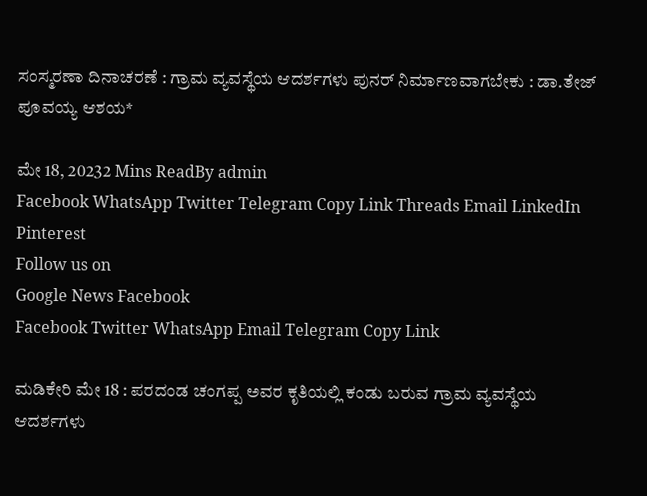ಸಂಸ್ಮರಣಾ ದಿನಾಚರಣೆ : ಗ್ರಾಮ ವ್ಯವಸ್ಥೆಯ ಆದರ್ಶಗಳು ಪುನರ್ ನಿರ್ಮಾಣವಾಗಬೇಕು : ಡಾ.ತೇಜ್ ಪೂವಯ್ಯ ಆಶಯ*

ಮೇ 18, 20232 Mins ReadBy admin
Facebook WhatsApp Twitter Telegram Copy Link Threads Email LinkedIn Pinterest
Follow us on
Google News Facebook
Facebook Twitter WhatsApp Email Telegram Copy Link

ಮಡಿಕೇರಿ ಮೇ 18 : ಪರದಂಡ ಚಂಗಪ್ಪ ಅವರ ಕೃತಿಯಲ್ಲಿ ಕಂಡು ಬರುವ ಗ್ರಾಮ ವ್ಯವಸ್ಥೆಯ ಆದರ್ಶಗಳು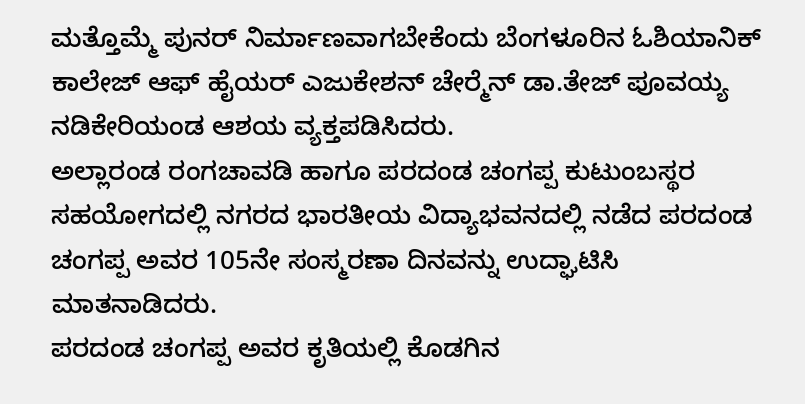ಮತ್ತೊಮ್ಮೆ ಪುನರ್ ನಿರ್ಮಾಣವಾಗಬೇಕೆಂದು ಬೆಂಗಳೂರಿನ ಓಶಿಯಾನಿಕ್ ಕಾಲೇಜ್ ಆಫ್ ಹೈಯರ್ ಎಜುಕೇಶನ್ ಚೇರ್‍ಮೆನ್ ಡಾ.ತೇಜ್ ಪೂವಯ್ಯ ನಡಿಕೇರಿಯಂಡ ಆಶಯ ವ್ಯಕ್ತಪಡಿಸಿದರು.
ಅಲ್ಲಾರಂಡ ರಂಗಚಾವಡಿ ಹಾಗೂ ಪರದಂಡ ಚಂಗಪ್ಪ ಕುಟುಂಬಸ್ಥರ ಸಹಯೋಗದಲ್ಲಿ ನಗರದ ಭಾರತೀಯ ವಿದ್ಯಾಭವನದಲ್ಲಿ ನಡೆದ ಪರದಂಡ ಚಂಗಪ್ಪ ಅವರ 105ನೇ ಸಂಸ್ಮರಣಾ ದಿನವನ್ನು ಉದ್ಘಾಟಿಸಿ ಮಾತನಾಡಿದರು.
ಪರದಂಡ ಚಂಗಪ್ಪ ಅವರ ಕೃತಿಯಲ್ಲಿ ಕೊಡಗಿನ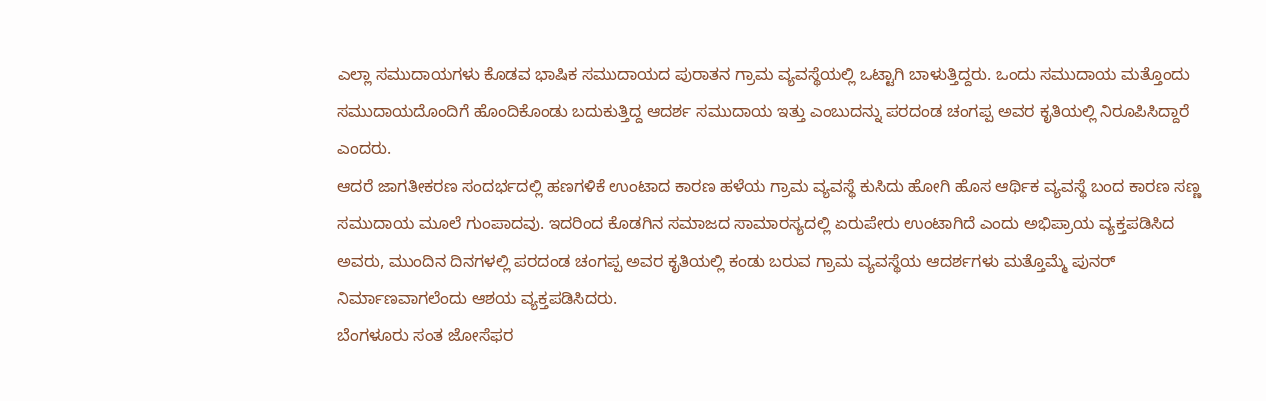ಎಲ್ಲಾ ಸಮುದಾಯಗಳು ಕೊಡವ ಭಾಷಿಕ ಸಮುದಾಯದ ಪುರಾತನ ಗ್ರಾಮ ವ್ಯವಸ್ಥೆಯಲ್ಲಿ ಒಟ್ಟಾಗಿ ಬಾಳುತ್ತಿದ್ದರು. ಒಂದು ಸಮುದಾಯ ಮತ್ತೊಂದು ಸಮುದಾಯದೊಂದಿಗೆ ಹೊಂದಿಕೊಂಡು ಬದುಕುತ್ತಿದ್ದ ಆದರ್ಶ ಸಮುದಾಯ ಇತ್ತು ಎಂಬುದನ್ನು ಪರದಂಡ ಚಂಗಪ್ಪ ಅವರ ಕೃತಿಯಲ್ಲಿ ನಿರೂಪಿಸಿದ್ದಾರೆ ಎಂದರು.
ಆದರೆ ಜಾಗತೀಕರಣ ಸಂದರ್ಭದಲ್ಲಿ ಹಣಗಳಿಕೆ ಉಂಟಾದ ಕಾರಣ ಹಳೆಯ ಗ್ರಾಮ ವ್ಯವಸ್ಥೆ ಕುಸಿದು ಹೋಗಿ ಹೊಸ ಆರ್ಥಿಕ ವ್ಯವಸ್ಥೆ ಬಂದ ಕಾರಣ ಸಣ್ಣ ಸಮುದಾಯ ಮೂಲೆ ಗುಂಪಾದವು. ಇದರಿಂದ ಕೊಡಗಿನ ಸಮಾಜದ ಸಾಮಾರಸ್ಯದಲ್ಲಿ ಏರುಪೇರು ಉಂಟಾಗಿದೆ ಎಂದು ಅಭಿಪ್ರಾಯ ವ್ಯಕ್ತಪಡಿಸಿದ ಅವರು, ಮುಂದಿನ ದಿನಗಳಲ್ಲಿ ಪರದಂಡ ಚಂಗಪ್ಪ ಅವರ ಕೃತಿಯಲ್ಲಿ ಕಂಡು ಬರುವ ಗ್ರಾಮ ವ್ಯವಸ್ಥೆಯ ಆದರ್ಶಗಳು ಮತ್ತೊಮ್ಮೆ ಪುನರ್ ನಿರ್ಮಾಣವಾಗಲೆಂದು ಆಶಯ ವ್ಯಕ್ತಪಡಿಸಿದರು.
ಬೆಂಗಳೂರು ಸಂತ ಜೋಸೆಫರ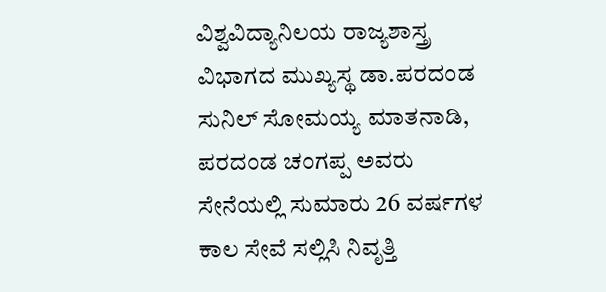ವಿಶ್ವವಿದ್ಯಾನಿಲಯ ರಾಜ್ಯಶಾಸ್ತ್ರ ವಿಭಾಗದ ಮುಖ್ಯಸ್ಥ ಡಾ.ಪರದಂಡ ಸುನಿಲ್ ಸೋಮಯ್ಯ ಮಾತನಾಡಿ, ಪರದಂಡ ಚಂಗಪ್ಪ ಅವರು ಸೇನೆಯಲ್ಲಿ ಸುಮಾರು 26 ವರ್ಷಗಳ ಕಾಲ ಸೇವೆ ಸಲ್ಲಿಸಿ ನಿವೃತ್ತಿ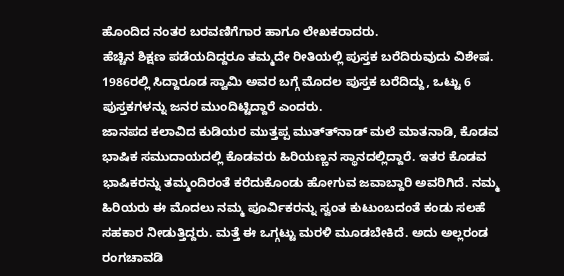ಹೊಂದಿದ ನಂತರ ಬರವಣಿಗೆಗಾರ ಹಾಗೂ ಲೇಖಕರಾದರು.
ಹೆಚ್ಚಿನ ಶಿಕ್ಷಣ ಪಡೆಯದಿದ್ದರೂ ತಮ್ಮದೇ ರೀತಿಯಲ್ಲಿ ಪುಸ್ತಕ ಬರೆದಿರುವುದು ವಿಶೇಷ. 1986ರಲ್ಲಿ ಸಿದ್ದಾರೂಡ ಸ್ವಾಮಿ ಅವರ ಬಗ್ಗೆ ಮೊದಲ ಪುಸ್ತಕ ಬರೆದಿದ್ದು, ಒಟ್ಟು 6 ಪುಸ್ತಕಗಳನ್ನು ಜನರ ಮುಂದಿಟ್ಟಿದ್ದಾರೆ ಎಂದರು.
ಜಾನಪದ ಕಲಾವಿದ ಕುಡಿಯರ ಮುತ್ತಪ್ಪ ಮುತ್ತ್‍ನಾಡ್ ಮಲೆ ಮಾತನಾಡಿ, ಕೊಡವ ಭಾಷಿಕ ಸಮುದಾಯದಲ್ಲಿ ಕೊಡವರು ಹಿರಿಯಣ್ಣನ ಸ್ಥಾನದಲ್ಲಿದ್ದಾರೆ. ಇತರ ಕೊಡವ ಭಾಷಿಕರನ್ನು ತಮ್ಮಂದಿರಂತೆ ಕರೆದುಕೊಂಡು ಹೋಗುವ ಜವಾಬ್ದಾರಿ ಅವರಿಗಿದೆ. ನಮ್ಮ ಹಿರಿಯರು ಈ ಮೊದಲು ನಮ್ಮ ಪೂರ್ವಿಕರನ್ನು ಸ್ವಂತ ಕುಟುಂಬದಂತೆ ಕಂಡು ಸಲಹೆ ಸಹಕಾರ ನೀಡುತ್ತಿದ್ದರು. ಮತ್ತೆ ಈ ಒಗ್ಗಟ್ಟು ಮರಳಿ ಮೂಡಬೇಕಿದೆ. ಅದು ಅಲ್ಲರಂಡ ರಂಗಚಾವಡಿ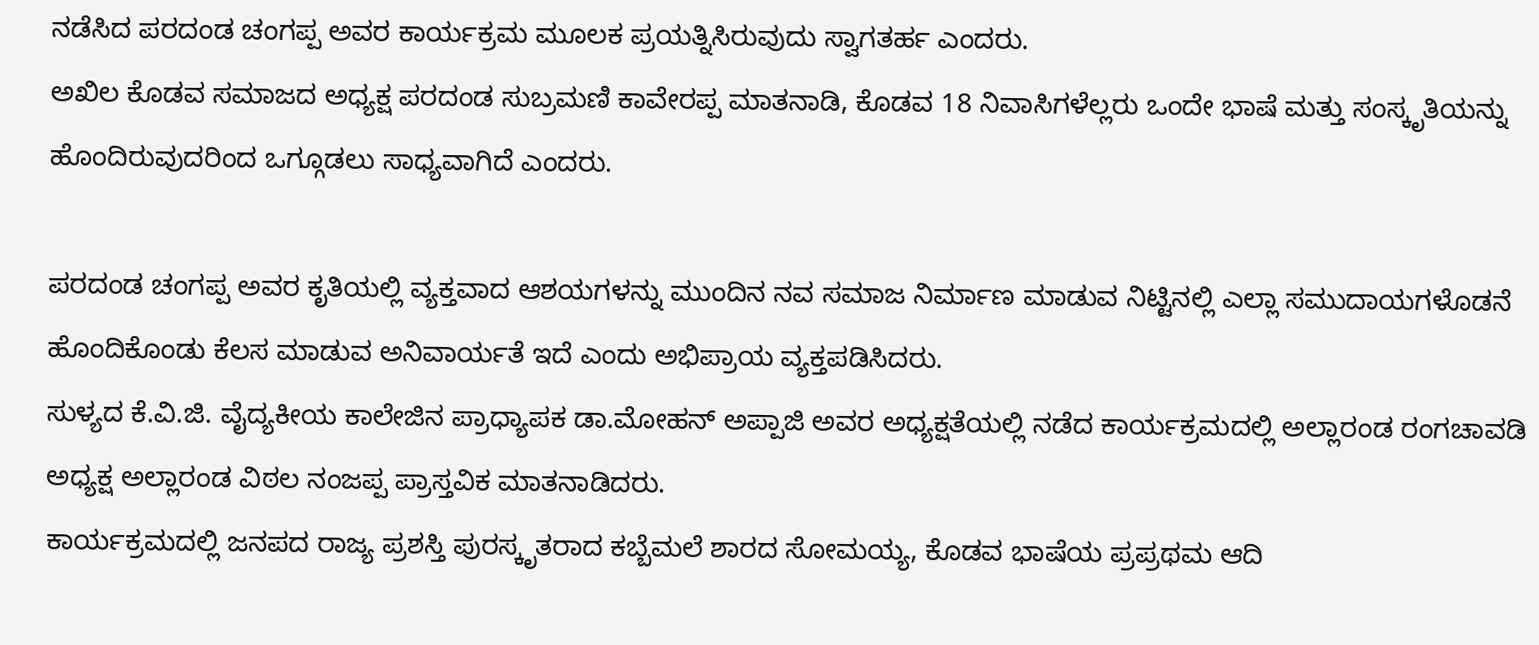ನಡೆಸಿದ ಪರದಂಡ ಚಂಗಪ್ಪ ಅವರ ಕಾರ್ಯಕ್ರಮ ಮೂಲಕ ಪ್ರಯತ್ನಿಸಿರುವುದು ಸ್ವಾಗತರ್ಹ ಎಂದರು.
ಅಖಿಲ ಕೊಡವ ಸಮಾಜದ ಅಧ್ಯಕ್ಷ ಪರದಂಡ ಸುಬ್ರಮಣಿ ಕಾವೇರಪ್ಪ ಮಾತನಾಡಿ, ಕೊಡವ 18 ನಿವಾಸಿಗಳೆಲ್ಲರು ಒಂದೇ ಭಾಷೆ ಮತ್ತು ಸಂಸ್ಕೃತಿಯನ್ನು ಹೊಂದಿರುವುದರಿಂದ ಒಗ್ಗೂಡಲು ಸಾಧ್ಯವಾಗಿದೆ ಎಂದರು.

ಪರದಂಡ ಚಂಗಪ್ಪ ಅವರ ಕೃತಿಯಲ್ಲಿ ವ್ಯಕ್ತವಾದ ಆಶಯಗಳನ್ನು ಮುಂದಿನ ನವ ಸಮಾಜ ನಿರ್ಮಾಣ ಮಾಡುವ ನಿಟ್ಟಿನಲ್ಲಿ ಎಲ್ಲಾ ಸಮುದಾಯಗಳೊಡನೆ ಹೊಂದಿಕೊಂಡು ಕೆಲಸ ಮಾಡುವ ಅನಿವಾರ್ಯತೆ ಇದೆ ಎಂದು ಅಭಿಪ್ರಾಯ ವ್ಯಕ್ತಪಡಿಸಿದರು.
ಸುಳ್ಯದ ಕೆ.ವಿ.ಜಿ. ವೈದ್ಯಕೀಯ ಕಾಲೇಜಿನ ಪ್ರಾಧ್ಯಾಪಕ ಡಾ.ಮೋಹನ್ ಅಪ್ಪಾಜಿ ಅವರ ಅಧ್ಯಕ್ಷತೆಯಲ್ಲಿ ನಡೆದ ಕಾರ್ಯಕ್ರಮದಲ್ಲಿ ಅಲ್ಲಾರಂಡ ರಂಗಚಾವಡಿ ಅಧ್ಯಕ್ಷ ಅಲ್ಲಾರಂಡ ವಿಠಲ ನಂಜಪ್ಪ ಪ್ರಾಸ್ತವಿಕ ಮಾತನಾಡಿದರು.
ಕಾರ್ಯಕ್ರಮದಲ್ಲಿ ಜನಪದ ರಾಜ್ಯ ಪ್ರಶಸ್ತಿ ಪುರಸ್ಕೃತರಾದ ಕಬ್ಬೆಮಲೆ ಶಾರದ ಸೋಮಯ್ಯ, ಕೊಡವ ಭಾಷೆಯ ಪ್ರಪ್ರಥಮ ಆದಿ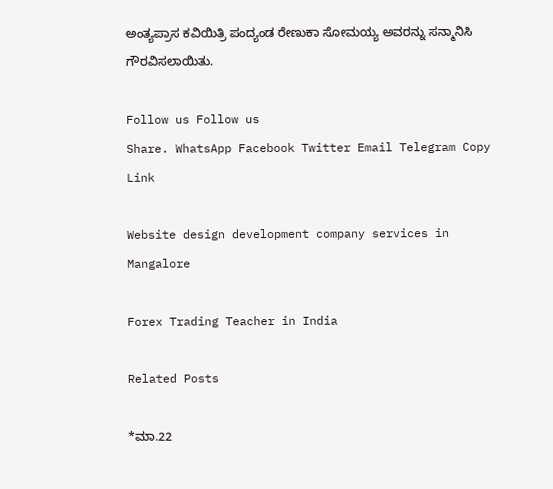ಅಂತ್ಯಪ್ರಾಸ ಕವಿಯಿತ್ರಿ ಪಂದ್ಯಂಡ ರೇಣುಕಾ ಸೋಮಯ್ಯ ಅವರನ್ನು ಸನ್ಮಾನಿಸಿ ಗೌರವಿಸಲಾಯಿತು.

Follow us Follow us
Share. WhatsApp Facebook Twitter Email Telegram Copy Link

Website design development company services in Mangalore

Forex Trading Teacher in India

Related Posts

*ಮಾ.22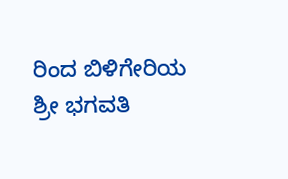ರಿಂದ ಬಿಳಿಗೇರಿಯ ಶ್ರೀ ಭಗವತಿ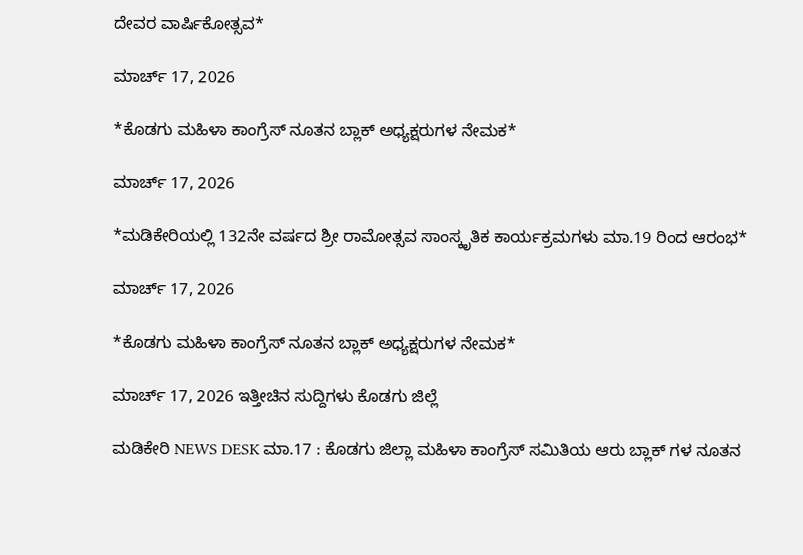ದೇವರ ವಾರ್ಷಿಕೋತ್ಸವ*

ಮಾರ್ಚ್ 17, 2026

*ಕೊಡಗು ಮಹಿಳಾ ಕಾಂಗ್ರೆಸ್ ನೂತನ ಬ್ಲಾಕ್ ಅಧ್ಯಕ್ಷರುಗಳ ನೇಮಕ*

ಮಾರ್ಚ್ 17, 2026

*ಮಡಿಕೇರಿಯಲ್ಲಿ 132ನೇ ವರ್ಷದ ಶ್ರೀ ರಾಮೋತ್ಸವ ಸಾಂಸ್ಕೃತಿಕ ಕಾರ್ಯಕ್ರಮಗಳು ಮಾ.19 ರಿಂದ ಆರಂಭ*

ಮಾರ್ಚ್ 17, 2026

*ಕೊಡಗು ಮಹಿಳಾ ಕಾಂಗ್ರೆಸ್ ನೂತನ ಬ್ಲಾಕ್ ಅಧ್ಯಕ್ಷರುಗಳ ನೇಮಕ*

ಮಾರ್ಚ್ 17, 2026 ಇತ್ತೀಚಿನ ಸುದ್ದಿಗಳು ಕೊಡಗು ಜಿಲ್ಲೆ

ಮಡಿಕೇರಿ NEWS DESK ಮಾ.17 : ಕೊಡಗು ಜಿಲ್ಲಾ ಮಹಿಳಾ ಕಾಂಗ್ರೆಸ್ ಸಮಿತಿಯ ಆರು ಬ್ಲಾಕ್ ಗಳ ನೂತನ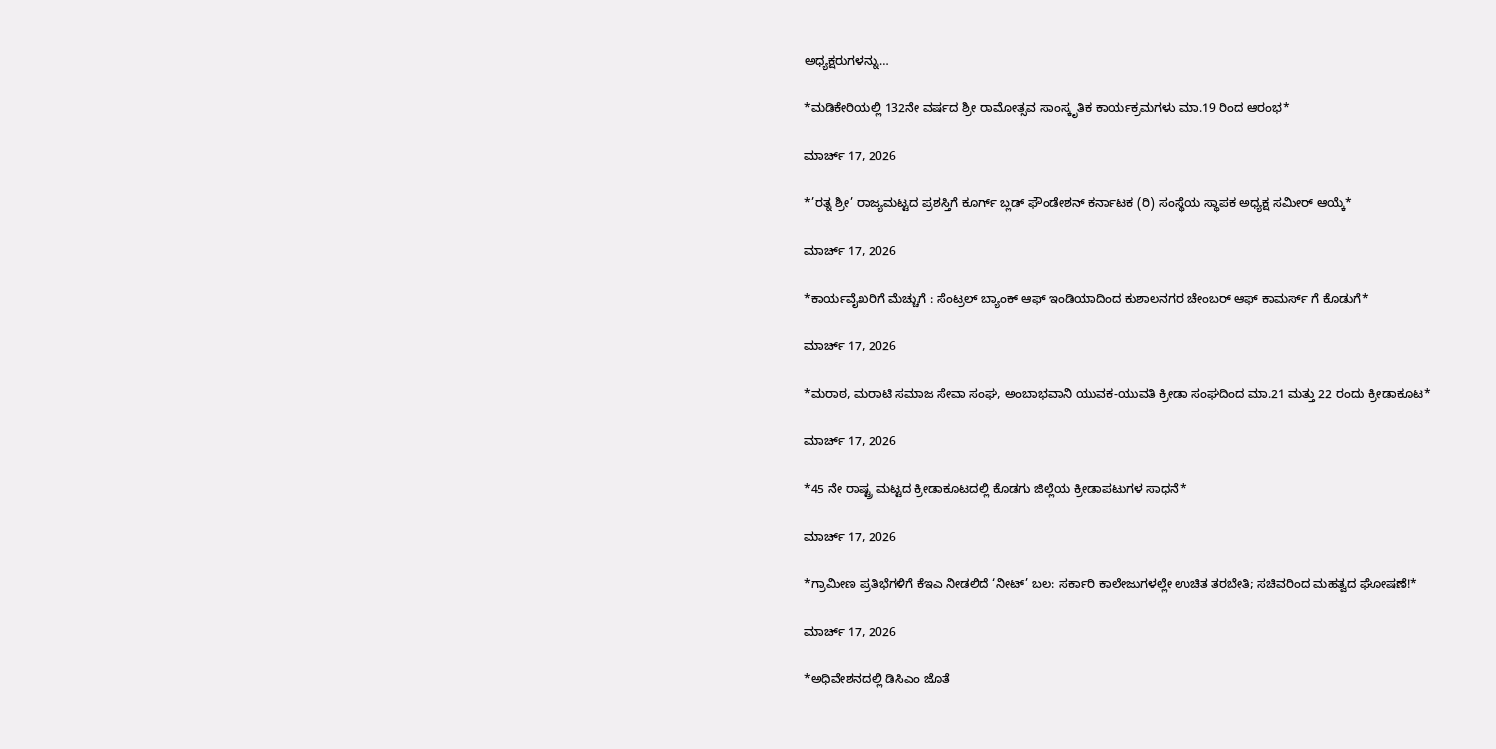ಅಧ್ಯಕ್ಷರುಗಳನ್ನು…

*ಮಡಿಕೇರಿಯಲ್ಲಿ 132ನೇ ವರ್ಷದ ಶ್ರೀ ರಾಮೋತ್ಸವ ಸಾಂಸ್ಕೃತಿಕ ಕಾರ್ಯಕ್ರಮಗಳು ಮಾ.19 ರಿಂದ ಆರಂಭ*

ಮಾರ್ಚ್ 17, 2026

*’ರತ್ನ ಶ್ರೀ’ ರಾಜ್ಯಮಟ್ಟದ ಪ್ರಶಸ್ತಿಗೆ ಕೂರ್ಗ್ ಬ್ಲಡ್ ಫೌಂಡೇಶನ್ ಕರ್ನಾಟಕ (ರಿ) ಸಂಸ್ಥೆಯ ಸ್ಥಾಪಕ ಅಧ್ಯಕ್ಷ ಸಮೀರ್ ಆಯ್ಕೆ*

ಮಾರ್ಚ್ 17, 2026

*ಕಾರ್ಯವೈಖರಿಗೆ ಮೆಚ್ಚುಗೆ : ಸೆಂಟ್ರಲ್ ಬ್ಯಾಂಕ್ ಆಫ್ ಇಂಡಿಯಾದಿಂದ ಕುಶಾಲನಗರ ಚೇಂಬರ್ ಆಫ್ ಕಾಮರ್ಸ್ ಗೆ ಕೊಡುಗೆ*

ಮಾರ್ಚ್ 17, 2026

*ಮರಾಠ, ಮರಾಟಿ ಸಮಾಜ ಸೇವಾ ಸಂಘ, ಅಂಬಾಭವಾನಿ ಯುವಕ-ಯುವತಿ ಕ್ರೀಡಾ ಸಂಘದಿಂದ ಮಾ.21 ಮತ್ತು 22 ರಂದು ಕ್ರೀಡಾಕೂಟ*

ಮಾರ್ಚ್ 17, 2026

*45 ನೇ ರಾಷ್ಟ್ರ ಮಟ್ಟದ ಕ್ರೀಡಾಕೂಟದಲ್ಲಿ ಕೊಡಗು ಜಿಲ್ಲೆಯ ಕ್ರೀಡಾಪಟುಗಳ ಸಾಧನೆ*

ಮಾರ್ಚ್ 17, 2026

*ಗ್ರಾಮೀಣ ಪ್ರತಿಭೆಗಳಿಗೆ ಕೆಇಎ ನೀಡಲಿದೆ ‘ನೀಟ್’ ಬಲ: ಸರ್ಕಾರಿ ಕಾಲೇಜುಗಳಲ್ಲೇ ಉಚಿತ ತರಬೇತಿ; ಸಚಿವರಿಂದ ಮಹತ್ವದ ಘೋಷಣೆ!*

ಮಾರ್ಚ್ 17, 2026

*ಅಧಿವೇಶನದಲ್ಲಿ ಡಿಸಿಎಂ ಜೊತೆ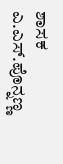ಶಾಸಕ ಎ.ಎಸ್.ಪೊನ್ನಣ್ಣ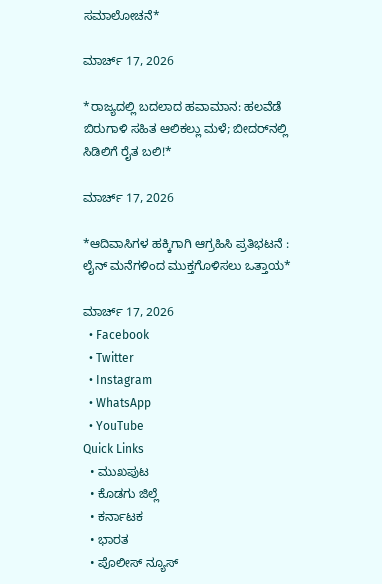ಸಮಾಲೋಚನೆ*

ಮಾರ್ಚ್ 17, 2026

*ರಾಜ್ಯದಲ್ಲಿ ಬದಲಾದ ಹವಾಮಾನ: ಹಲವೆಡೆ ಬಿರುಗಾಳಿ ಸಹಿತ ಆಲಿಕಲ್ಲು ಮಳೆ; ಬೀದರ್‌ನಲ್ಲಿ ಸಿಡಿಲಿಗೆ ರೈತ ಬಲಿ!*

ಮಾರ್ಚ್ 17, 2026

*ಆದಿವಾಸಿಗಳ ಹಕ್ಕಿಗಾಗಿ ಆಗ್ರಹಿಸಿ ಪ್ರತಿಭಟನೆ : ಲೈನ್ ಮನೆಗಳಿಂದ ಮುಕ್ತಗೊಳಿಸಲು ಒತ್ತಾಯ*

ಮಾರ್ಚ್ 17, 2026
  • Facebook
  • Twitter
  • Instagram
  • WhatsApp
  • YouTube
Quick Links
  • ಮುಖಪುಟ
  • ಕೊಡಗು ಜಿಲ್ಲೆ
  • ಕರ್ನಾಟಕ
  • ಭಾರತ
  • ಪೊಲೀಸ್ ನ್ಯೂಸ್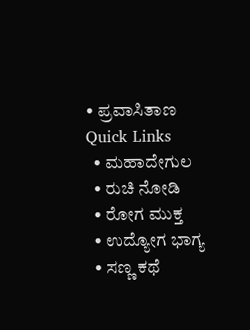• ಪ್ರವಾಸಿತಾಣ
Quick Links
  • ಮಹಾದೇಗುಲ
  • ರುಚಿ ನೋಡಿ
  • ರೋಗ ಮುಕ್ತ
  • ಉದ್ಯೋಗ ಭಾಗ್ಯ
  • ಸಣ್ಣ ಕಥೆ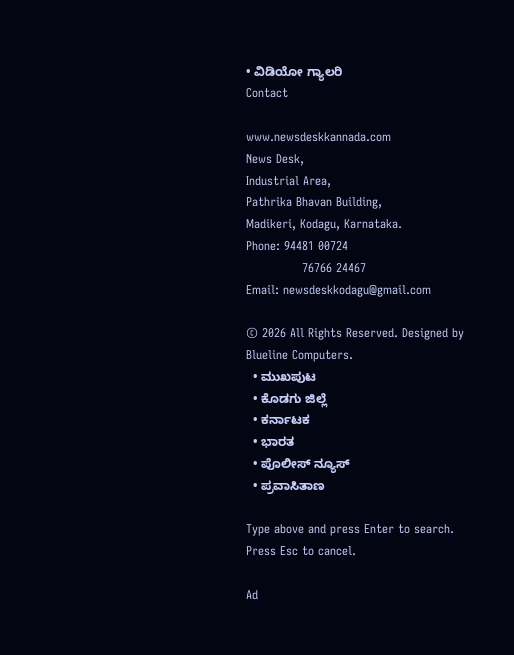• ವಿಡಿಯೋ ಗ್ಯಾಲರಿ
Contact

www.newsdeskkannada.com
News Desk,
Industrial Area,
Pathrika Bhavan Building,
Madikeri, Kodagu, Karnataka.
Phone: 94481 00724
              76766 24467
Email: newsdeskkodagu@gmail.com

© 2026 All Rights Reserved. Designed by Blueline Computers.
  • ಮುಖಪುಟ
  • ಕೊಡಗು ಜಿಲ್ಲೆ
  • ಕರ್ನಾಟಕ
  • ಭಾರತ
  • ಪೊಲೀಸ್ ನ್ಯೂಸ್
  • ಪ್ರವಾಸಿತಾಣ

Type above and press Enter to search. Press Esc to cancel.

Ad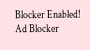Blocker Enabled!
Ad Blocker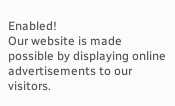Enabled!
Our website is made possible by displaying online advertisements to our visitors.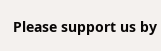Please support us by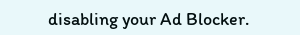disabling your Ad Blocker.